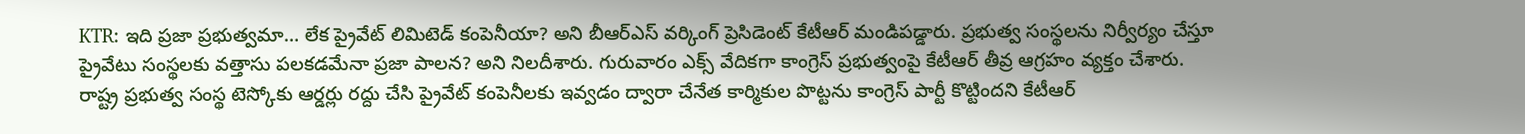KTR: ఇది ప్రజా ప్రభుత్వమా… లేక ప్రైవేట్ లిమిటెడ్ కంపెనీయా? అని బీఆర్ఎస్ వర్కింగ్ ప్రెసిడెంట్ కేటీఆర్ మండిపడ్డారు. ప్రభుత్వ సంస్థలను నిర్వీర్యం చేస్తూ ప్రైవేటు సంస్థలకు వత్తాసు పలకడమేనా ప్రజా పాలన? అని నిలదీశారు. గురువారం ఎక్స్ వేదికగా కాంగ్రెస్ ప్రభుత్వంపై కేటీఆర్ తీవ్ర ఆగ్రహం వ్యక్తం చేశారు.
రాష్ట్ర ప్రభుత్వ సంస్థ టెస్కోకు ఆర్డర్లు రద్దు చేసి ప్రైవేట్ కంపెనీలకు ఇవ్వడం ద్వారా చేనేత కార్మికుల పొట్టను కాంగ్రెస్ పార్టీ కొట్టిందని కేటీఆర్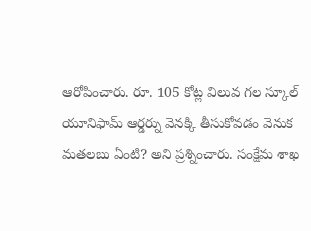ఆరోపించారు. రూ. 105 కోట్ల విలువ గల స్కూల్ యూనిఫామ్ ఆర్డర్ను వెనక్కి తీసుకోవడం వెనుక మతలబు ఏంటి? అని ప్రశ్నించారు. సంక్షేమ శాఖ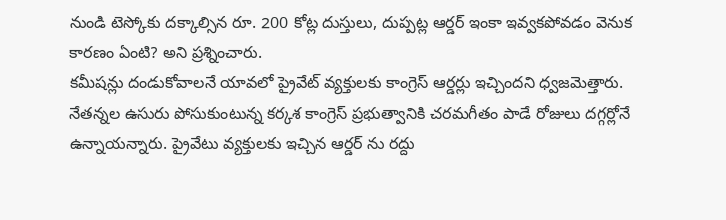నుండి టెస్కోకు దక్కాల్సిన రూ. 200 కోట్ల దుస్తులు, దుప్పట్ల ఆర్డర్ ఇంకా ఇవ్వకపోవడం వెనుక కారణం ఏంటి? అని ప్రశ్నించారు.
కమీషన్లు దండుకోవాలనే యావలో ప్రైవేట్ వ్యక్తులకు కాంగ్రెస్ ఆర్డర్లు ఇచ్చిందని ధ్వజమెత్తారు. నేతన్నల ఉసురు పోసుకుంటున్న కర్కశ కాంగ్రెస్ ప్రభుత్వానికి చరమగీతం పాడే రోజులు దగ్గర్లోనే ఉన్నాయన్నారు. ప్రైవేటు వ్యక్తులకు ఇచ్చిన ఆర్డర్ ను రద్దు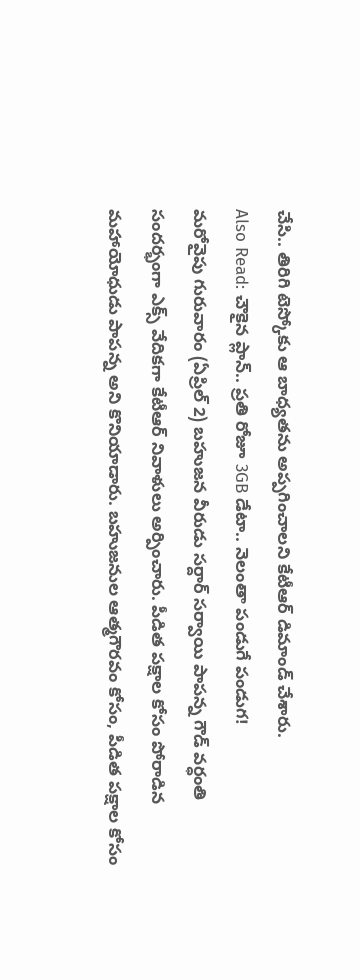చేసి.. తిరిగి టెస్కోకు ఆ బాధ్యతను అప్పగించాలని కేటీఆర్ డిమాండ్ చేశారు.
Also Read: చౌకైన ప్లాన్.. ప్రతి రోజూ 3GB డేటా.. నెలంతా పండుగే పండుగ!
మరోవైపు గురువారం (ఏప్రిల్ 2) బహుజన వీరుడు సర్దార్ సర్వాయి పాపన్న గౌడ్ వర్ధంతి సందర్భంగా ఎక్స్ వేదికగా కేటీఆర్ నివాళులు అర్పించారు. పీడిత పక్షాల కోసం పోరాడిన మహాయోధుడు పాపన్న అని కొనియాడారు. బహుజనుల ఆత్మగౌరవం కోసం, పీడిత పక్షాల కోసం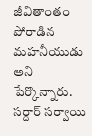జీవితాంతం పోరాడిన మహనీయుడు అని పేర్కొన్నారు. సర్దార్ సర్వాయి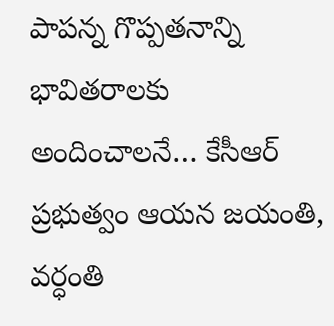పాపన్న గొప్పతనాన్ని భావితరాలకు అందించాలనే… కేసీఆర్ ప్రభుత్వం ఆయన జయంతి, వర్ధంతి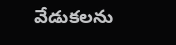వేడుకలను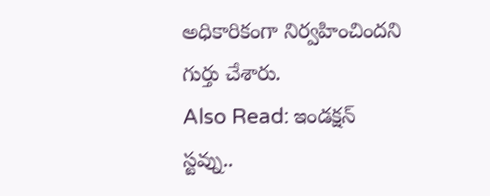అధికారికంగా నిర్వహించిందని గుర్తు చేశారు.
Also Read: ఇండక్షన్ స్టవ్ను..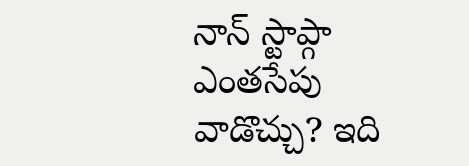నాన్ స్టాప్గా ఎంతసేపు వాడొచ్చు? ఇది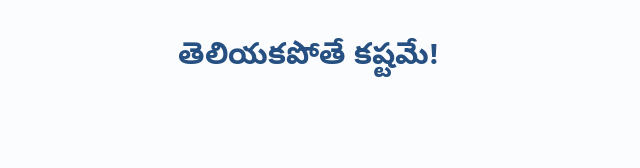తెలియకపోతే కష్టమే!